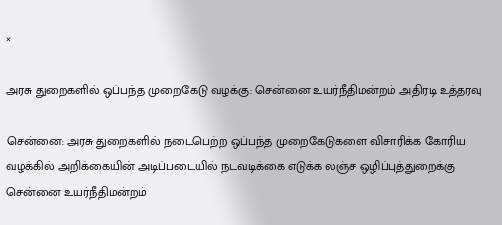×

அரசு துறைகளில் ஒப்பந்த முறைகேடு வழக்கு: சென்னை உயர்நீதிமன்றம் அதிரடி உத்தரவு

சென்னை: அரசு துறைகளில் நடைபெற்ற ஒப்பந்த முறைகேடுகளை விசாரிக்க கோரிய வழக்கில் அறிக்கையின் அடிப்படையில் நடவடிக்கை எடுக்க லஞ்ச ஒழிப்புத்துறைக்கு சென்னை உயர்நீதிமன்றம்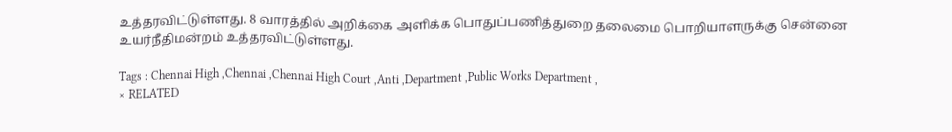உத்தரவிட்டுள்ளது. 8 வாரத்தில் அறிக்கை அளிக்க பொதுப்பணித்துறை தலைமை பொறியாளருக்கு சென்னை உயர்நீதிமன்றம் உத்தரவிட்டுள்ளது.

Tags : Chennai High ,Chennai ,Chennai High Court ,Anti ,Department ,Public Works Department ,
× RELATED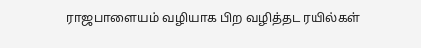ராஜபாளையம் வழியாக பிற வழித்தட ரயில்கள்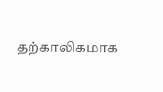தற்காலிகமாக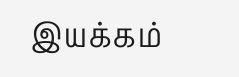இயக்கம்